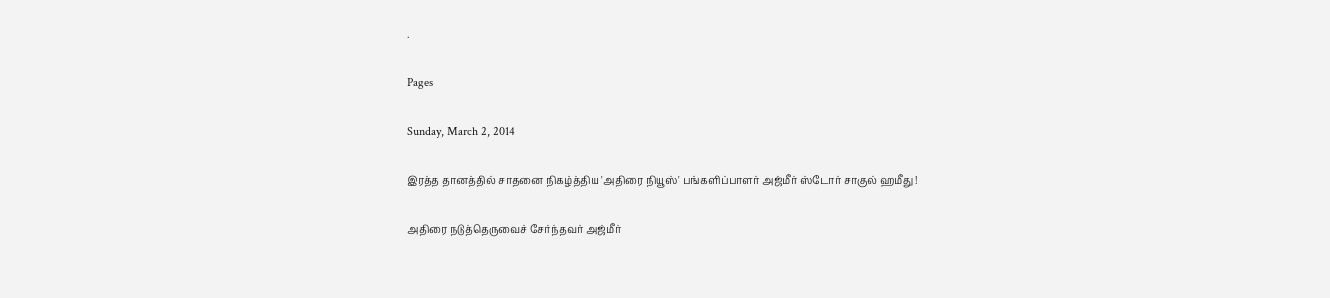.

Pages

Sunday, March 2, 2014

இரத்த தானத்தில் சாதனை நிகழ்த்திய 'அதிரை நியூஸ்' பங்களிப்பாளர் அஜ்மீர் ஸ்டோர் சாகுல் ஹமீது !

அதிரை நடுத்தெருவைச் சேர்ந்தவர் அஜ்மீர்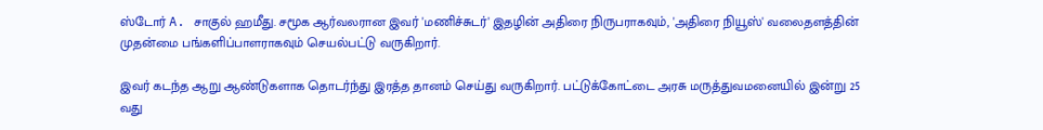ஸ்டோர் A. சாகுல் ஹமீது. சமூக ஆர்வலரான இவர் 'மணிச்சுடர்' இதழின் அதிரை நிருபராகவும், 'அதிரை நியூஸ்' வலைதளத்தின் முதன்மை பங்களிப்பாளராகவும் செயல்பட்டு வருகிறார்.

இவர் கடந்த ஆறு ஆண்டுகளாக தொடர்ந்து இரத்த தானம் செய்து வருகிறார். பட்டுக்கோட்டை அரசு மருத்துவமனையில் இன்று 25 வது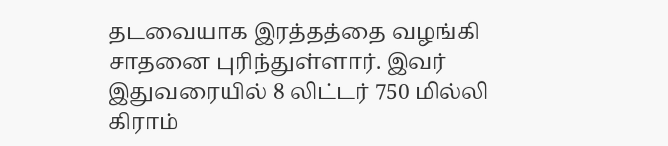தடவையாக இரத்தத்தை வழங்கி சாதனை புரிந்துள்ளார். இவர் இதுவரையில் 8 லிட்டர் 750 மில்லி கிராம்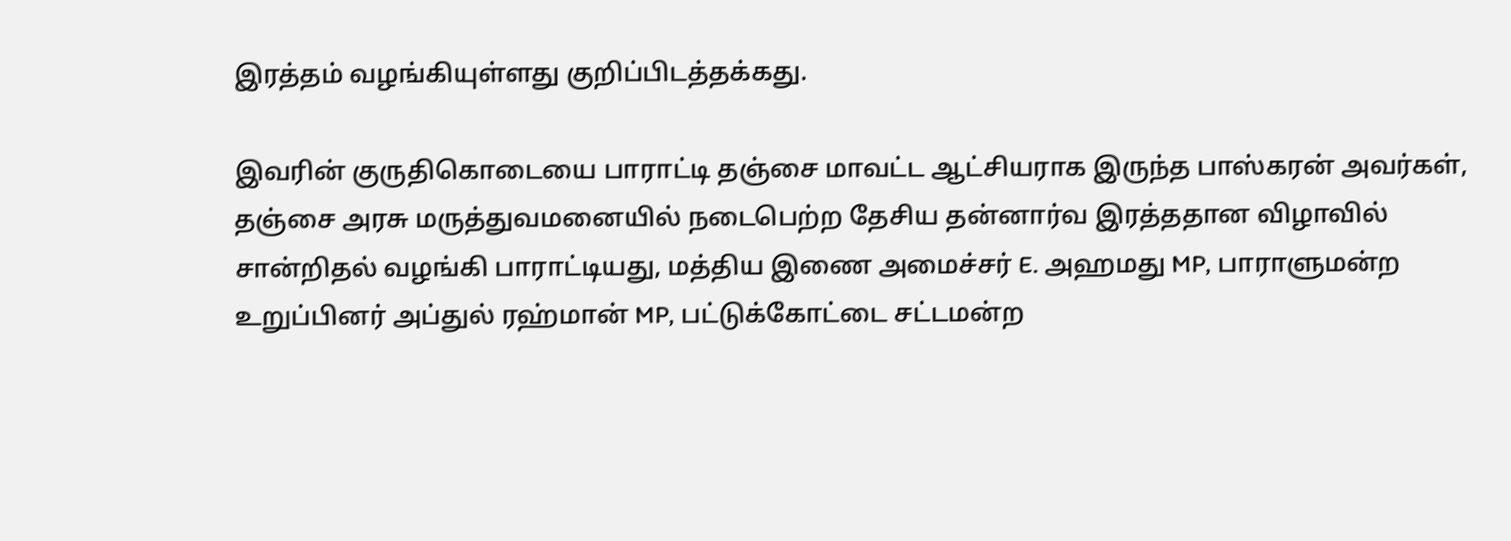இரத்தம் வழங்கியுள்ளது குறிப்பிடத்தக்கது.

இவரின் குருதிகொடையை பாராட்டி தஞ்சை மாவட்ட ஆட்சியராக இருந்த பாஸ்கரன் அவர்கள், தஞ்சை அரசு மருத்துவமனையில் நடைபெற்ற தேசிய தன்னார்வ இரத்ததான விழாவில் சான்றிதல் வழங்கி பாராட்டியது, மத்திய இணை அமைச்சர் E. அஹமது MP, பாராளுமன்ற உறுப்பினர் அப்துல் ரஹ்மான் MP, பட்டுக்கோட்டை சட்டமன்ற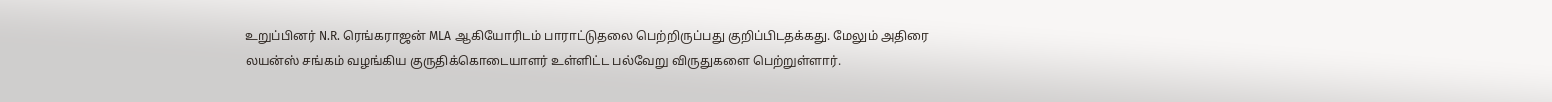உறுப்பினர் N.R. ரெங்கராஜன் MLA ஆகியோரிடம் பாராட்டுதலை பெற்றிருப்பது குறிப்பிடதக்கது. மேலும் அதிரை லயன்ஸ் சங்கம் வழங்கிய குருதிக்கொடையாளர் உள்ளிட்ட பல்வேறு விருதுகளை பெற்றுள்ளார்.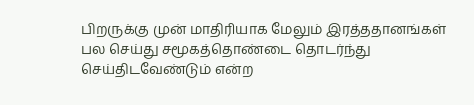பிறருக்கு முன் மாதிரியாக மேலும் இரத்ததானங்கள் பல செய்து சமூகத்தொண்டை தொடர்ந்து செய்திடவேண்டும் என்ற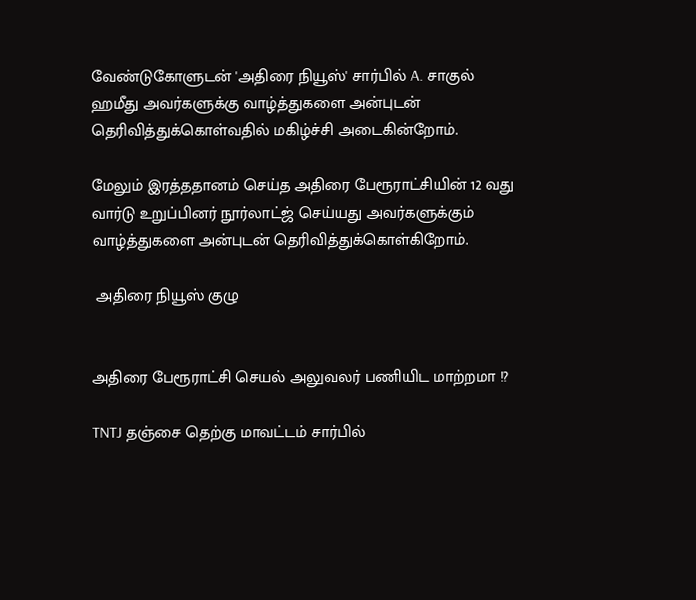வேண்டுகோளுடன் 'அதிரை நியூஸ்' சார்பில் A. சாகுல் ஹமீது அவர்களுக்கு வாழ்த்துகளை அன்புடன் தெரிவித்துக்கொள்வதில் மகிழ்ச்சி அடைகின்றோம்.

மேலும் இரத்ததானம் செய்த அதிரை பேரூராட்சியின் 12 வது வார்டு உறுப்பினர் நூர்லாட்ஜ் செய்யது அவர்களுக்கும் வாழ்த்துகளை அன்புடன் தெரிவித்துக்கொள்கிறோம்.

 அதிரை நியூஸ் குழு


அதிரை பேரூராட்சி செயல் அலுவலர் பணியிட மாற்றமா !?

TNTJ தஞ்சை தெற்கு மாவட்டம் சார்பில்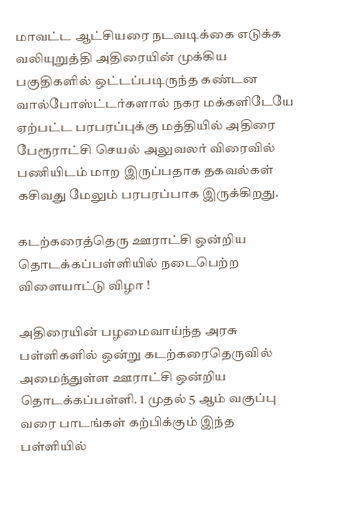மாவட்ட ஆட்சியரை நடவடிக்கை எடுக்க வலியுறுத்தி அதிரையின் முக்கிய பகுதிகளில் ஒட்டப்படிருந்த கண்டன வால்போஸ்ட்டர்களால் நகர மக்களிடேயே ஏற்பட்ட பரபரப்புக்கு மத்தியில் அதிரை பேரூராட்சி செயல் அலுவலர் விரைவில் பணியிடம் மாற இருப்பதாக தகவல்கள் கசிவது மேலும் பரபரப்பாக இருக்கிறது.

கடற்கரைத்தெரு ஊராட்சி ஒன்றிய தொடக்கப்பள்ளியில் நடைபெற்ற விளையாட்டு விழா !

அதிரையின் பழமைவாய்ந்த அரசு பள்ளிகளில் ஒன்று கடற்கரைதெருவில் அமைந்துள்ள ஊராட்சி ஒன்றிய தொடக்கப்பள்ளி. 1 முதல் 5 ஆம் வகுப்பு வரை பாடங்கள் கற்பிக்கும் இந்த பள்ளியில்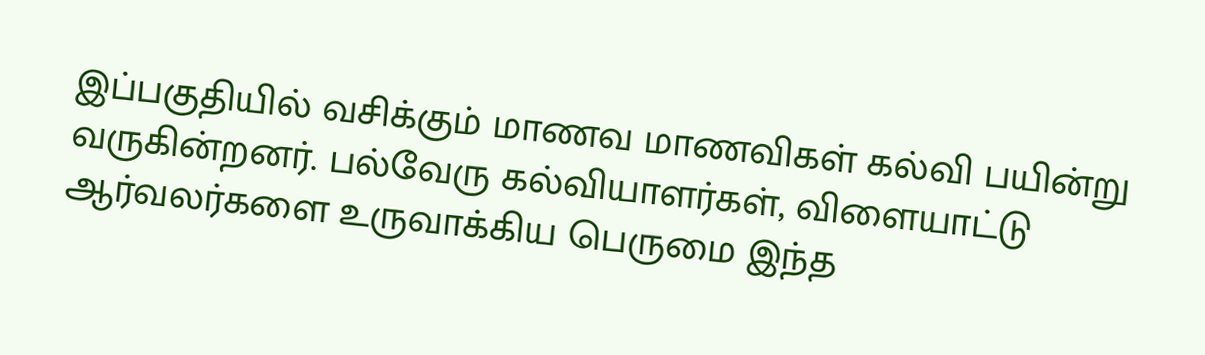இப்பகுதியில் வசிக்கும் மாணவ மாணவிகள் கல்வி பயின்று வருகின்றனர். பல்வேரு கல்வியாளர்கள், விளையாட்டு ஆர்வலர்களை உருவாக்கிய பெருமை இந்த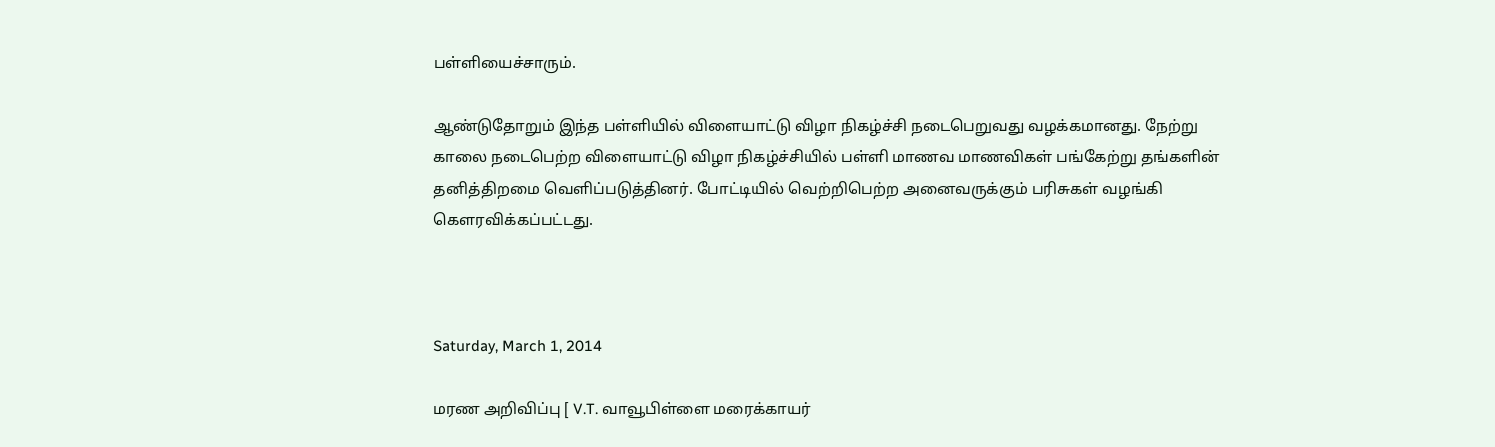பள்ளியைச்சாரும்.

ஆண்டுதோறும் இந்த பள்ளியில் விளையாட்டு விழா நிகழ்ச்சி நடைபெறுவது வழக்கமானது. நேற்று காலை நடைபெற்ற விளையாட்டு விழா நிகழ்ச்சியில் பள்ளி மாணவ மாணவிகள் பங்கேற்று தங்களின் தனித்திறமை வெளிப்படுத்தினர். போட்டியில் வெற்றிபெற்ற அனைவருக்கும் பரிசுகள் வழங்கி கெளரவிக்கப்பட்டது.



Saturday, March 1, 2014

மரண அறிவிப்பு [ V.T. வாவூபிள்ளை மரைக்காயர்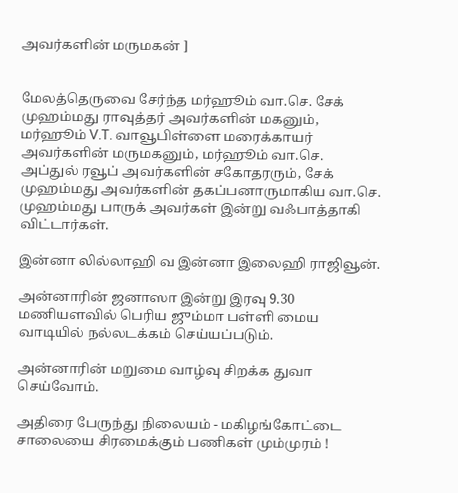அவர்களின் மருமகன் ]


மேலத்தெருவை சேர்ந்த மர்ஹூம் வா.செ. சேக் முஹம்மது ராவுத்தர் அவர்களின் மகனும், மர்ஹூம் V.T. வாவூபிள்ளை மரைக்காயர் அவர்களின் மருமகனும், மர்ஹூம் வா.செ. அப்துல் ரவூப் அவர்களின் சகோதரரும், சேக் முஹம்மது அவர்களின் தகப்பனாருமாகிய வா.செ. முஹம்மது பாருக் அவர்கள் இன்று வஃபாத்தாகி விட்டார்கள்.

இன்னா லில்லாஹி வ இன்னா இலைஹி ராஜிவூன்.

அன்னாரின் ஜனாஸா இன்று இரவு 9.30 மணியளவில் பெரிய ஜும்மா பள்ளி மைய வாடியில் நல்லடக்கம் செய்யப்படும்.

அன்னாரின் மறுமை வாழ்வு சிறக்க துவா செய்வோம்.

அதிரை பேருந்து நிலையம் - மகிழங்கோட்டை சாலையை சிரமைக்கும் பணிகள் மும்முரம் !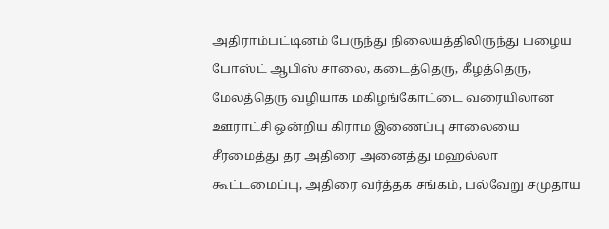அதிராம்பட்டினம் பேருந்து நிலையத்திலிருந்து பழைய போஸ்ட் ஆபிஸ் சாலை, கடைத்தெரு, கீழத்தெரு, மேலத்தெரு வழியாக மகிழங்கோட்டை வரையிலான ஊராட்சி ஒன்றிய கிராம இணைப்பு சாலையை சீரமைத்து தர அதிரை அனைத்து மஹல்லா கூட்டமைப்பு, அதிரை வர்த்தக சங்கம், பல்வேறு சமுதாய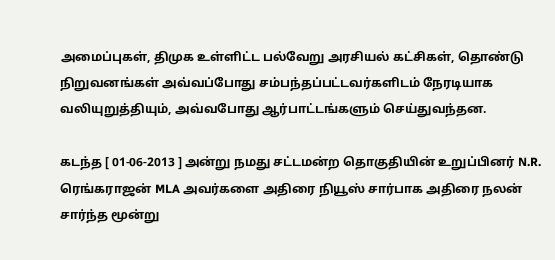அமைப்புகள், திமுக உள்ளிட்ட பல்வேறு அரசியல் கட்சிகள், தொண்டு நிறுவனங்கள் அவ்வப்போது சம்பந்தப்பட்டவர்களிடம் நேரடியாக வலியுறுத்தியும், அவ்வபோது ஆர்பாட்டங்களும் செய்துவந்தன.

கடந்த [ 01-06-2013 ] அன்று நமது சட்டமன்ற தொகுதியின் உறுப்பினர் N.R. ரெங்கராஜன் MLA அவர்களை அதிரை நியூஸ் சார்பாக அதிரை நலன் சார்ந்த மூன்று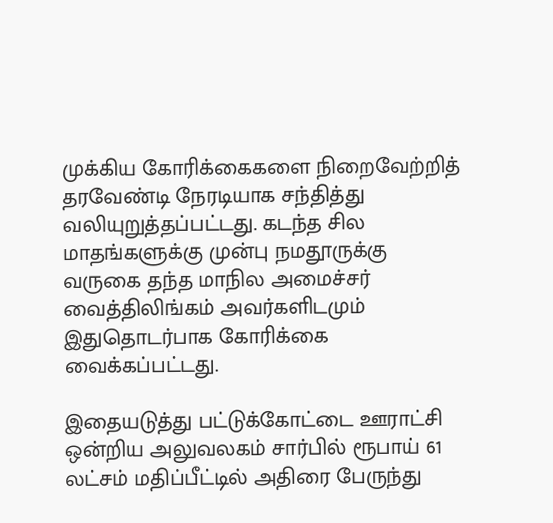முக்கிய கோரிக்கைகளை நிறைவேற்றித் தரவேண்டி நேரடியாக சந்தித்து வலியுறுத்தப்பட்டது. கடந்த சில மாதங்களுக்கு முன்பு நமதூருக்கு வருகை தந்த மாநில அமைச்சர் வைத்திலிங்கம் அவர்களிடமும் இதுதொடர்பாக கோரிக்கை வைக்கப்பட்டது.

இதையடுத்து பட்டுக்கோட்டை ஊராட்சி ஒன்றிய அலுவலகம் சார்பில் ரூபாய் 61 லட்சம் மதிப்பீட்டில் அதிரை பேருந்து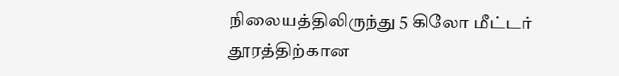நிலையத்திலிருந்து 5 கிலோ மீட்டர் தூரத்திற்கான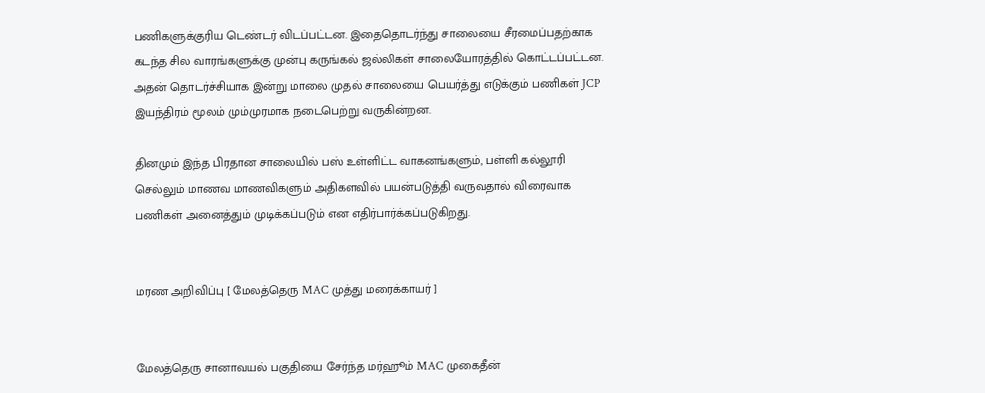பணிகளுக்குரிய டெண்டர் விடப்பட்டன. இதைதொடர்ந்து சாலையை சீரமைப்பதற்காக கடந்த சில வாரங்களுக்கு முன்பு கருங்கல் ஜல்லிகள் சாலையோரத்தில் கொட்டப்பட்டன. அதன் தொடர்ச்சியாக இன்று மாலை முதல் சாலையை பெயர்த்து எடுக்கும் பணிகள் JCP இயந்திரம் மூலம் மும்முரமாக நடைபெற்று வருகின்றன.

தினமும் இந்த பிரதான சாலையில் பஸ் உள்ளிட்ட வாகனங்களும், பள்ளி கல்லூரி செல்லும் மாணவ மாணவிகளும் அதிகளவில் பயன்படுத்தி வருவதால் விரைவாக பணிகள் அனைத்தும் முடிக்கப்படும் என எதிர்பார்க்கப்படுகிறது.


மரண அறிவிப்பு [ மேலத்தெரு MAC முத்து மரைக்காயர் ]


மேலத்தெரு சானாவயல் பகுதியை சேர்ந்த மர்ஹூம் MAC முகைதீன்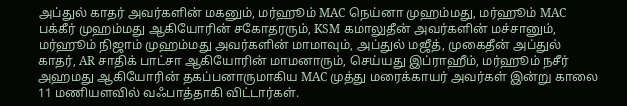அப்துல் காதர் அவர்களின் மகனும், மர்ஹூம் MAC நெய்னா முஹம்மது, மர்ஹூம் MAC பக்கீர் முஹம்மது ஆகியோரின் சகோதரரும், KSM கமாலுதீன் அவர்களின் மச்சானும்,  மர்ஹூம் நிஜாம் முஹம்மது அவர்களின் மாமாவும், அப்துல் மஜீத், முகைதீன் அப்துல் காதர், AR சாதிக் பாட்சா ஆகியோரின் மாமனாரும், செய்யது இப்ராஹீம், மர்ஹூம் நசீர் அஹமது ஆகியோரின் தகப்பனாருமாகிய MAC முத்து மரைக்காயர் அவர்கள் இன்று காலை 11 மணியளவில் வஃபாத்தாகி விட்டார்கள்.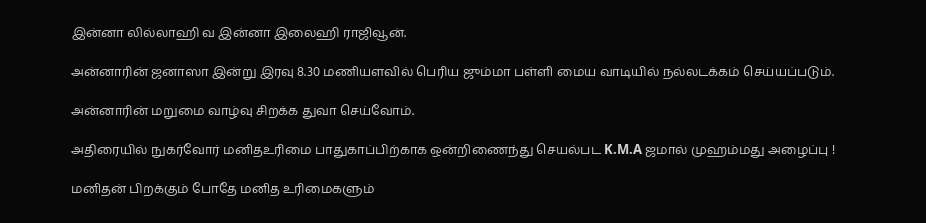இன்னா லில்லாஹி வ இன்னா இலைஹி ராஜிவூன்.

அன்னாரின் ஜனாஸா இன்று இரவு 8.30 மணியளவில் பெரிய ஜும்மா பள்ளி மைய வாடியில் நல்லடக்கம் செய்யப்படும்.

அன்னாரின் மறுமை வாழ்வு சிறக்க துவா செய்வோம்.

அதிரையில் நுகர்வோர் மனிதஉரிமை பாதுகாப்பிற்காக ஒன்றிணைந்து செயல்பட K.M.A ஜமால் முஹம்மது அழைப்பு !

மனிதன் பிறக்கும் போதே மனித உரிமைகளும்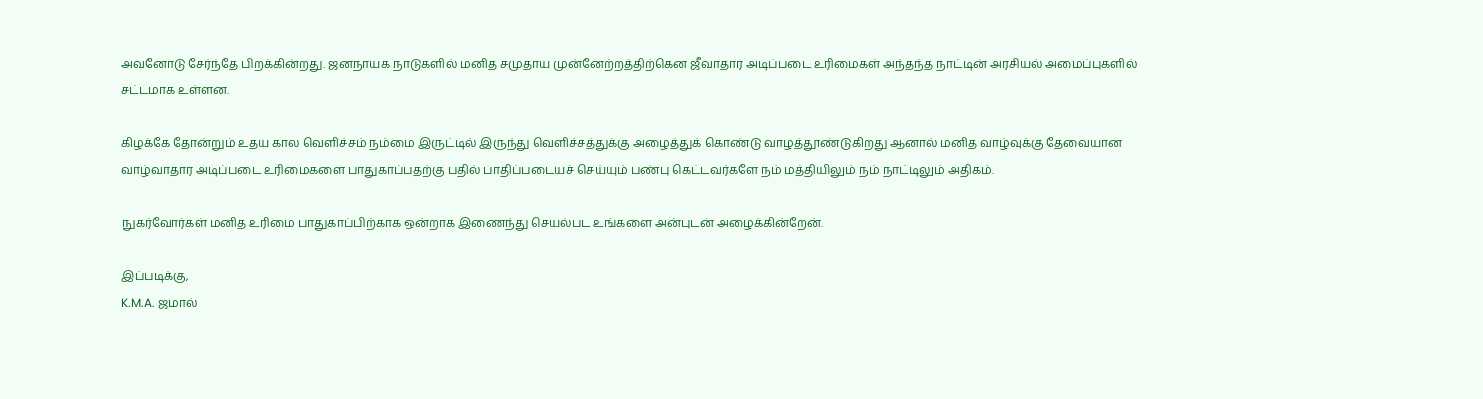அவனோடு சேர்ந்தே பிறக்கின்றது. ஜனநாயக நாடுகளில் மனித சமுதாய முன்னேற்றத்திற்கென ஜீவாதார அடிப்படை உரிமைகள் அந்தந்த நாட்டின் அரசியல் அமைப்புகளில் சட்டமாக உள்ளன.

கிழக்கே தோன்றும் உதய கால வெளிச்சம் நம்மை இருட்டில் இருந்து வெளிச்சத்துக்கு அழைத்துக் கொண்டு வாழத்தூண்டுகிறது ஆனால் மனித வாழ்வுக்கு தேவையான வாழ்வாதார அடிப்படை உரிமைகளை பாதுகாப்பதற்கு பதில் பாதிப்படையச் செய்யும் பண்பு கெட்டவர்களே நம் மத்தியிலும் நம் நாட்டிலும் அதிகம்.

நுகர்வோர்கள் மனித உரிமை பாதுகாப்பிற்காக ஒன்றாக இணைந்து செயல்பட உங்களை அன்புடன் அழைக்கின்றேன்.

இப்படிக்கு,
K.M.A. ஜமால்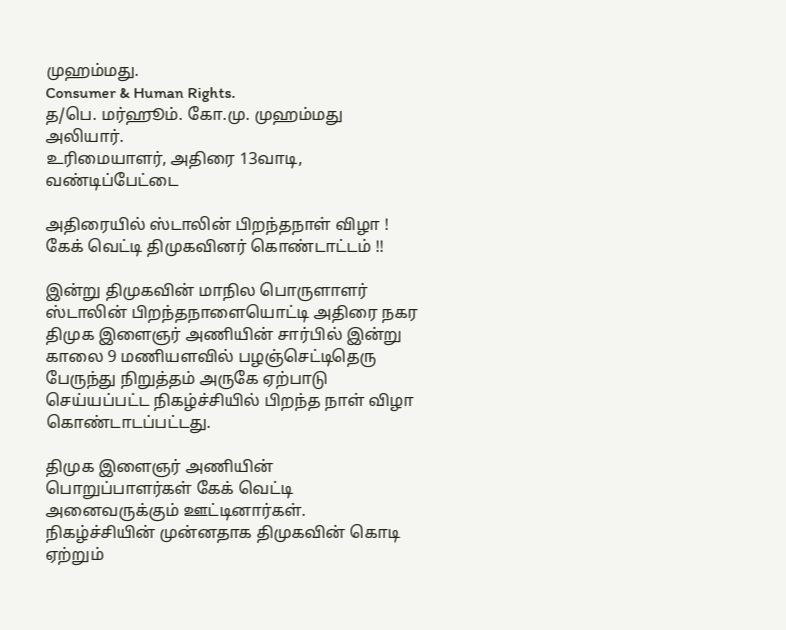முஹம்மது.
Consumer & Human Rights.
த/பெ. மர்ஹூம். கோ.மு. முஹம்மது அலியார்.
உரிமையாளர், அதிரை 13வாடி, வண்டிப்பேட்டை

அதிரையில் ஸ்டாலின் பிறந்தநாள் விழா ! கேக் வெட்டி திமுகவினர் கொண்டாட்டம் !!

இன்று திமுகவின் மாநில பொருளாளர் ஸ்டாலின் பிறந்தநாளையொட்டி அதிரை நகர திமுக இளைஞர் அணியின் சார்பில் இன்று காலை 9 மணியளவில் பழஞ்செட்டிதெரு பேருந்து நிறுத்தம் அருகே ஏற்பாடு செய்யப்பட்ட நிகழ்ச்சியில் பிறந்த நாள் விழா கொண்டாடப்பட்டது.

திமுக இளைஞர் அணியின் பொறுப்பாளர்கள் கேக் வெட்டி அனைவருக்கும் ஊட்டினார்கள். நிகழ்ச்சியின் முன்னதாக திமுகவின் கொடி ஏற்றும்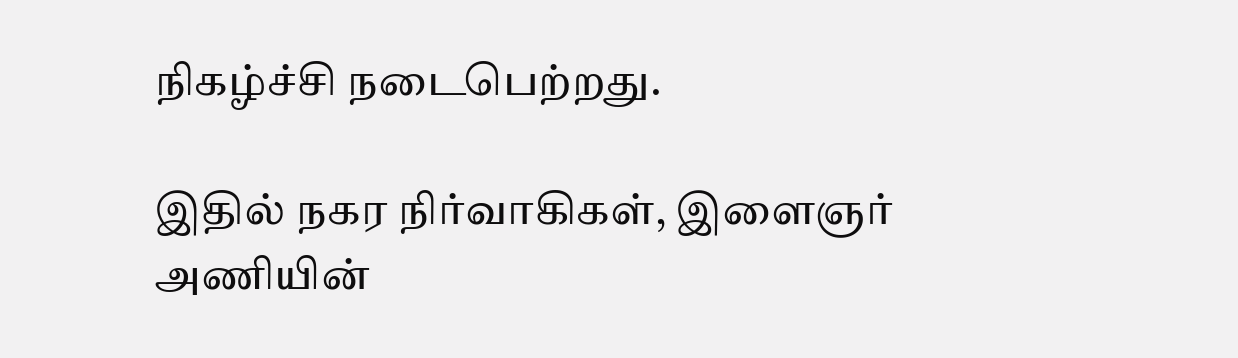நிகழ்ச்சி நடைபெற்றது.

இதில் நகர நிர்வாகிகள், இளைஞர் அணியின்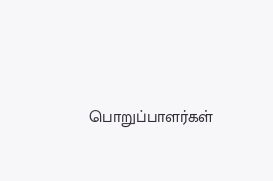பொறுப்பாளர்கள்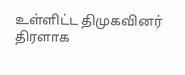உள்ளிட்ட திமுகவினர் திரளாக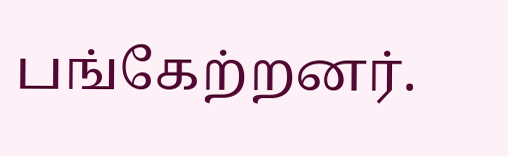பங்கேற்றனர்.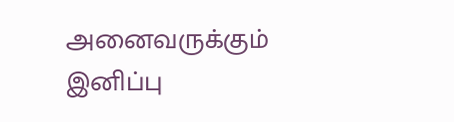அனைவருக்கும் இனிப்பு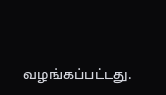வழங்கப்பட்டது.